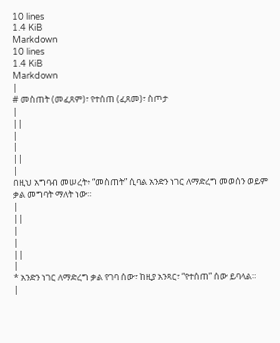10 lines
1.4 KiB
Markdown
10 lines
1.4 KiB
Markdown
|
# መስጠት (መፈጸም)፣ የተሰጠ (ፈጸመ)፣ ስጦታ
|
||
|
|
||
|
በዚህ አግባብ መሠረት፥ “መስጠት” ሲባል አንድን ነገር ለማድረግ መወሰን ወይም ቃል መግባት ማለት ነው።
|
||
|
|
||
|
* አንድን ነገር ለማድረግ ቃል የገባ ሰው፣ ከዚያ አንጻር፣ “የተሰጠ” ሰው ይባላል።
|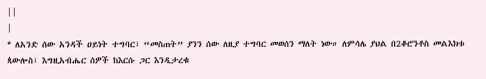||
|
* ለአንድ ሰው አንዳች ዐይነት ተግባር፣ “መስጠት” ያንን ሰው ለዚያ ተግባር መወሰን ማለት ነው። ለምሳሌ ያህል በ2ቆሮንቶስ መልእክቱ ጳውሎስ፣ እግዚአብሔር ሰዎች ከእርሱ ጋር እንዲታረቁ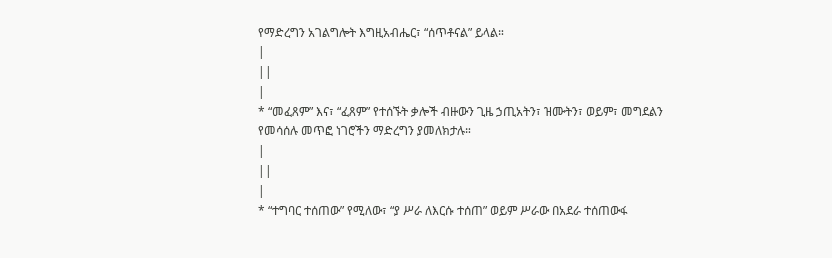የማድረግን አገልግሎት እግዚአብሔር፣ “ሰጥቶናል” ይላል።
|
||
|
* “መፈጸም” እና፣ “ፈጸም” የተሰኙት ቃሎች ብዙውን ጊዜ ኃጢአትን፣ ዝሙትን፣ ወይም፣ መግደልን የመሳሰሉ መጥፎ ነገሮችን ማድረግን ያመለክታሉ።
|
||
|
* “ተግባር ተሰጠው” የሚለው፣ “ያ ሥራ ለእርሱ ተሰጠ” ወይም ሥራው በአደራ ተሰጠውፋ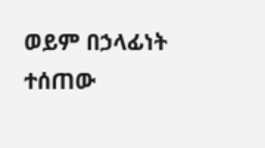ወይም በኃላፊነት ተሰጠው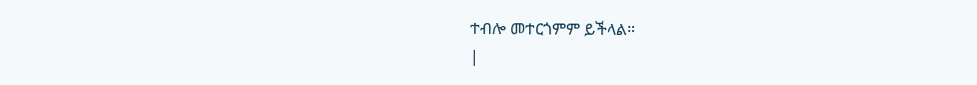ተብሎ መተርጎምም ይችላል።
|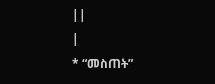||
|
* “መስጠት”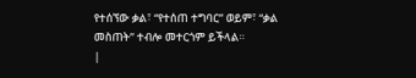የተሰኘው ቃል፣ “የተሰጠ ተግባር” ወይም፣ “ቃል መስጠት” ተብሎ መተርጎም ይችላል።
|